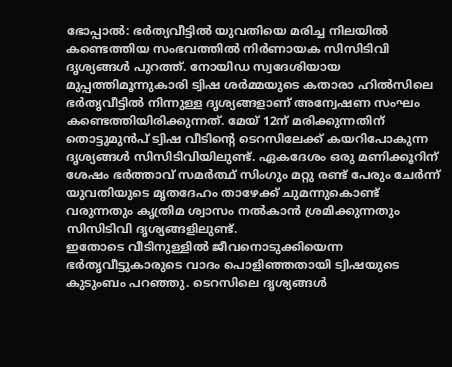ഭോപ്പാൽ: ഭർത്യവീട്ടിൽ യുവതിയെ മരിച്ച നിലയിൽ കണ്ടെത്തിയ സംഭവത്തിൽ നിർണായക സിസിടിവി ദൃശ്യങ്ങൾ പുറത്ത്. നോയിഡ സ്വദേശിയായ മുപ്പത്തിമൂന്നുകാരി ട്വിഷ ശർമ്മയുടെ കതാരാ ഹിൽസിലെ ഭർതൃവീട്ടിൽ നിന്നുള്ള ദൃശ്യങ്ങളാണ് അന്വേഷണ സംഘം കണ്ടെത്തിയിരിക്കുന്നത്. മേയ് 12ന് മരിക്കുന്നതിന് തൊട്ടുമുൻപ് ട്വിഷ വീടിന്റെ ടെറസിലേക്ക് കയറിപോകുന്ന ദൃശ്യങ്ങൾ സിസിടിവിയിലുണ്ട്. ഏകദേശം ഒരു മണിക്കൂറിന് ശേഷം ഭർത്താവ് സമർത്ഥ് സിംഗും മറ്റു രണ്ട് പേരും ചേർന്ന് യുവതിയുടെ മൃതദേഹം താഴേക്ക് ചുമന്നുകൊണ്ട് വരുന്നതും കൃത്രിമ ശ്വാസം നൽകാൻ ശ്രമിക്കുന്നതും സിസിടിവി ദൃശ്യങ്ങളിലുണ്ട്.
ഇതോടെ വീടിനുള്ളിൽ ജീവനൊടുക്കിയെന്ന ഭർതൃവീട്ടുകാരുടെ വാദം പൊളിഞ്ഞതായി ട്വിഷയുടെ കുടുംബം പറഞ്ഞു. ടെറസിലെ ദൃശ്യങ്ങൾ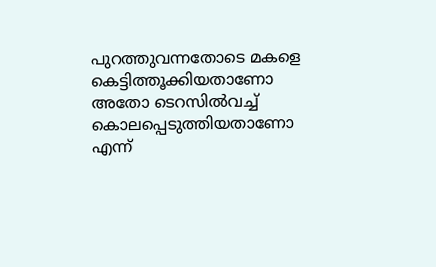പുറത്തുവന്നതോടെ മകളെ കെട്ടിത്തൂക്കിയതാണോ അതോ ടെറസിൽവച്ച് കൊലപ്പെടുത്തിയതാണോ എന്ന്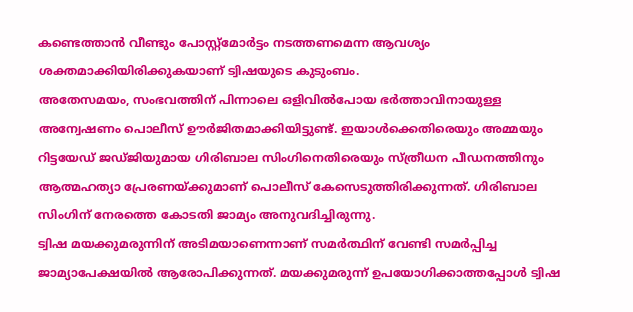കണ്ടെത്താൻ വീണ്ടും പോസ്റ്റ്മോർട്ടം നടത്തണമെന്ന ആവശ്യം ശക്തമാക്കിയിരിക്കുകയാണ് ട്വിഷയുടെ കുടുംബം.
അതേസമയം, സംഭവത്തിന് പിന്നാലെ ഒളിവിൽപോയ ഭർത്താവിനായുള്ള അന്വേഷണം പൊലീസ് ഊർജിതമാക്കിയിട്ടുണ്ട്. ഇയാൾക്കെതിരെയും അമ്മയും റിട്ടയേഡ് ജഡ്ജിയുമായ ഗിരിബാല സിംഗിനെതിരെയും സ്ത്രീധന പീഡനത്തിനും ആത്മഹത്യാ പ്രേരണയ്ക്കുമാണ് പൊലീസ് കേസെടുത്തിരിക്കുന്നത്. ഗിരിബാല സിംഗിന് നേരത്തെ കോടതി ജാമ്യം അനുവദിച്ചിരുന്നു.
ട്വിഷ മയക്കുമരുന്നിന് അടിമയാണെന്നാണ് സമർത്ഥിന് വേണ്ടി സമർപ്പിച്ച ജാമ്യാപേക്ഷയിൽ ആരോപിക്കുന്നത്. മയക്കുമരുന്ന് ഉപയോഗിക്കാത്തപ്പോൾ ട്വിഷ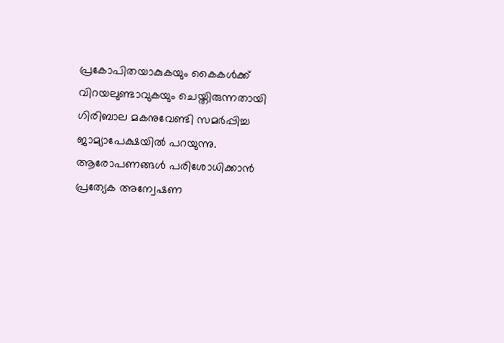പ്രകോപിതയാകുകയും കൈകൾക്ക് വിറയലുണ്ടാവുകയും ചെയ്തിരുന്നതായി ഗിരിബാല മകനുവേണ്ടി സമർപ്പിച്ച ജാമ്യാപേക്ഷയിൽ പറയുന്നു. ആരോപണങ്ങൾ പരിശോധിക്കാൻ പ്രത്യേക അന്വേഷണ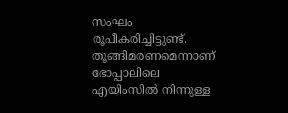സംഘം രൂപീകരിച്ചിട്ടുണ്ട്. തൂങ്ങിമരണമെന്നാണ് ഭോപ്പാലിലെ എയിംസിൽ നിന്നുള്ള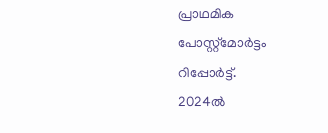പ്രാഥമിക പോസ്റ്റ്മോർട്ടം റിപ്പോർട്ട്.
2024ൽ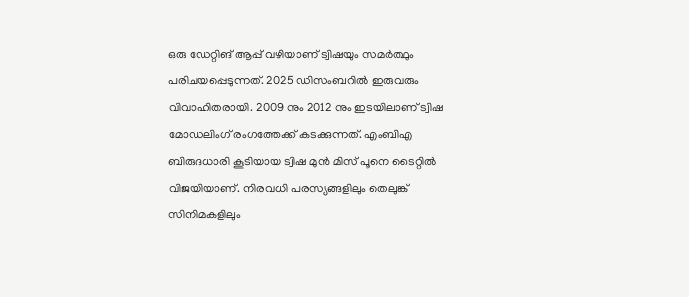ഒരു ഡേറ്റിങ് ആപ്പ് വഴിയാണ് ട്വിഷയും സമർത്ഥും പരിചയപ്പെടുന്നത്. 2025 ഡിസംബറിൽ ഇരുവരും വിവാഹിതരായി. 2009 നും 2012 നും ഇടയിലാണ് ട്വിഷ മോഡലിംഗ് രംഗത്തേക്ക് കടക്കുന്നത്. എംബിഎ ബിരുദധാരി കൂടിയായ ട്വിഷ മുൻ മിസ് പൂനെ ടൈറ്റിൽ വിജയിയാണ്. നിരവധി പരസ്യങ്ങളിലും തെലുങ്ക് സിനിമകളിലും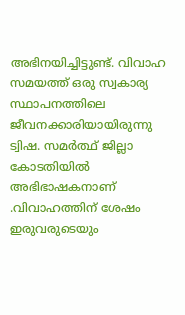അഭിനയിച്ചിട്ടുണ്ട്. വിവാഹ സമയത്ത് ഒരു സ്വകാര്യ സ്ഥാപനത്തിലെ ജീവനക്കാരിയായിരുന്നു ട്വിഷ. സമർത്ഥ് ജില്ലാ കോടതിയിൽ അഭിഭാഷകനാണ് .വിവാഹത്തിന് ശേഷം ഇരുവരുടെയും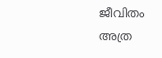ജീവിതം അത്ര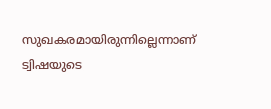സുഖകരമായിരുന്നില്ലെന്നാണ് ട്വിഷയുടെ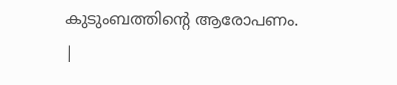കുടുംബത്തിന്റെ ആരോപണം.
|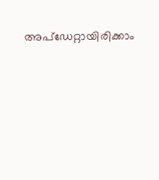അപ്ഡേറ്റായിരിക്കാം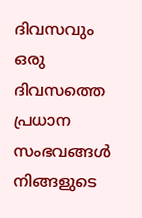ദിവസവും
ഒരു ദിവസത്തെ പ്രധാന സംഭവങ്ങൾ നിങ്ങളുടെ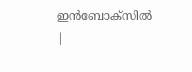ഇൻബോക്സിൽ |